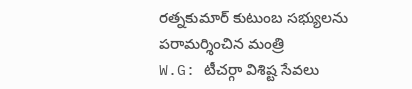రత్నకుమార్ కుటుంబ సభ్యులను పరామర్శించిన మంత్రి
W.G: టీచర్గా విశిష్ట సేవలు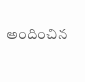అందించిన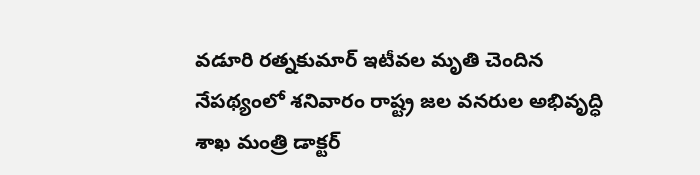వడూరి రత్నకుమార్ ఇటీవల మృతి చెందిన నేపథ్యంలో శనివారం రాష్ట్ర జల వనరుల అభివృద్ధి శాఖ మంత్రి డాక్టర్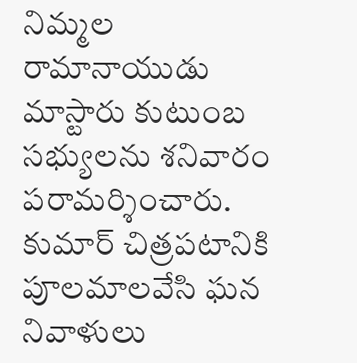నిమ్మల రామానాయుడు మాస్టారు కుటుంబ సభ్యులను శనివారం పరామర్శించారు. కుమార్ చిత్రపటానికి పూలమాలవేసి ఘన నివాళులు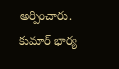అర్పించారు. కుమార్ భార్య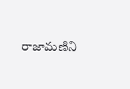రాజామణిని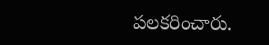పలకరించారు.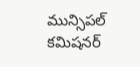మున్సిపల్ కమిషనర్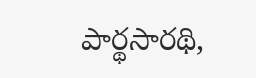పార్థసారథి,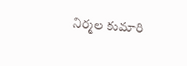నిర్మల కుమారి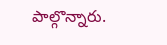పాల్గొన్నారు.